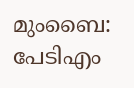മുംബൈ: പേടിഎം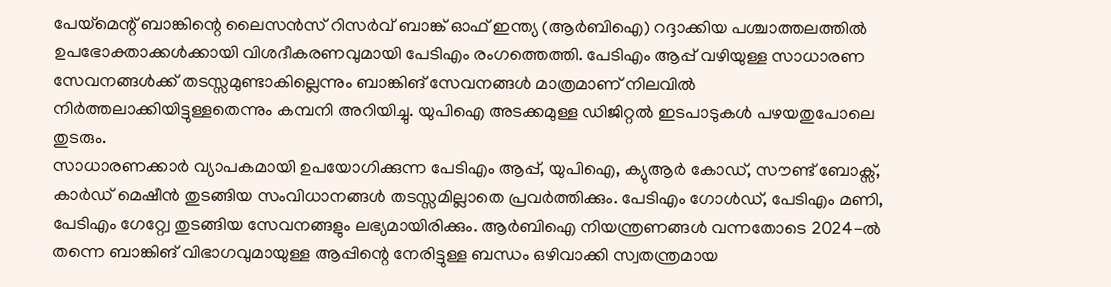പേയ്മെന്റ് ബാങ്കിന്റെ ലൈസൻസ് റിസർവ് ബാങ്ക് ഓഫ് ഇന്ത്യ (ആർബിഐ) റദ്ദാക്കിയ പശ്ചാത്തലത്തിൽ ഉപഭോക്താക്കൾക്കായി വിശദീകരണവുമായി പേടിഎം രംഗത്തെത്തി. പേടിഎം ആപ്പ് വഴിയുള്ള സാധാരണ സേവനങ്ങൾക്ക് തടസ്സമുണ്ടാകില്ലെന്നും ബാങ്കിങ് സേവനങ്ങൾ മാത്രമാണ് നിലവിൽ നിർത്തലാക്കിയിട്ടുള്ളതെന്നും കമ്പനി അറിയിച്ചു. യുപിഐ അടക്കമുള്ള ഡിജിറ്റൽ ഇടപാടുകൾ പഴയതുപോലെ തുടരും.
സാധാരണക്കാർ വ്യാപകമായി ഉപയോഗിക്കുന്ന പേടിഎം ആപ്പ്, യുപിഐ, ക്യുആർ കോഡ്, സൗണ്ട് ബോക്സ്, കാർഡ് മെഷീൻ തുടങ്ങിയ സംവിധാനങ്ങൾ തടസ്സമില്ലാതെ പ്രവർത്തിക്കും. പേടിഎം ഗോൾഡ്, പേടിഎം മണി, പേടിഎം ഗേറ്റ്വേ തുടങ്ങിയ സേവനങ്ങളും ലഭ്യമായിരിക്കും. ആർബിഐ നിയന്ത്രണങ്ങൾ വന്നതോടെ 2024-ൽ തന്നെ ബാങ്കിങ് വിഭാഗവുമായുള്ള ആപ്പിന്റെ നേരിട്ടുള്ള ബന്ധം ഒഴിവാക്കി സ്വതന്ത്രമായ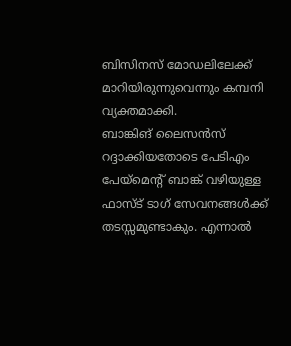ബിസിനസ് മോഡലിലേക്ക് മാറിയിരുന്നുവെന്നും കമ്പനി വ്യക്തമാക്കി.
ബാങ്കിങ് ലൈസൻസ് റദ്ദാക്കിയതോടെ പേടിഎം പേയ്മെന്റ് ബാങ്ക് വഴിയുള്ള ഫാസ്ട് ടാഗ് സേവനങ്ങൾക്ക് തടസ്സമുണ്ടാകും. എന്നാൽ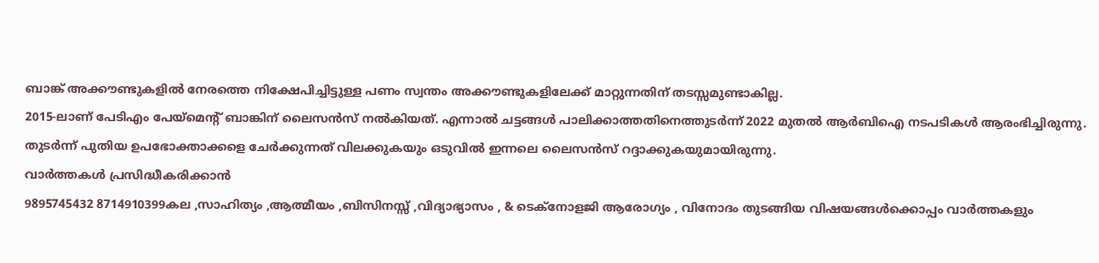ബാങ്ക് അക്കൗണ്ടുകളിൽ നേരത്തെ നിക്ഷേപിച്ചിട്ടുള്ള പണം സ്വന്തം അക്കൗണ്ടുകളിലേക്ക് മാറ്റുന്നതിന് തടസ്സമുണ്ടാകില്ല.
2015-ലാണ് പേടിഎം പേയ്മെന്റ് ബാങ്കിന് ലൈസൻസ് നൽകിയത്. എന്നാൽ ചട്ടങ്ങൾ പാലിക്കാത്തതിനെത്തുടർന്ന് 2022 മുതൽ ആർബിഐ നടപടികൾ ആരംഭിച്ചിരുന്നു. തുടർന്ന് പുതിയ ഉപഭോക്താക്കളെ ചേർക്കുന്നത് വിലക്കുകയും ഒടുവിൽ ഇന്നലെ ലൈസൻസ് റദ്ദാക്കുകയുമായിരുന്നു.
വാർത്തകൾ പ്രസിദ്ധീകരിക്കാൻ
9895745432 8714910399കല ,സാഹിത്യം ,ആത്മീയം ,ബിസിനസ്സ് ,വിദ്യാഭ്യാസം , & ടെക്നോളജി ആരോഗ്യം , വിനോദം തുടങ്ങിയ വിഷയങ്ങൾക്കൊപ്പം വാർത്തകളും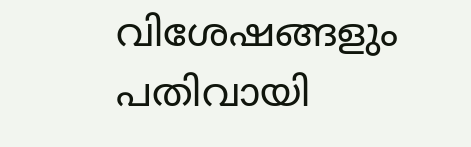വിശേഷങ്ങളും പതിവായി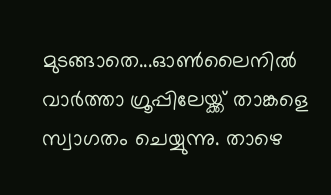മുടങ്ങാതെ...ഓൺലൈനിൽ വാർത്താ ഗ്രൂപ്പിലേയ്ക്ക് താങ്കളെ സ്വാഗതം ചെയ്യുന്നു. താഴെ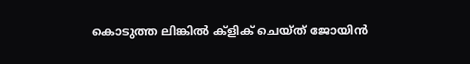കൊടുത്ത ലിങ്കിൽ ക്ളിക് ചെയ്ത് ജോയിൻ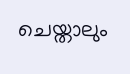ചെയ്താലും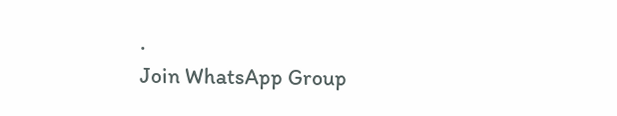.
Join WhatsApp Group